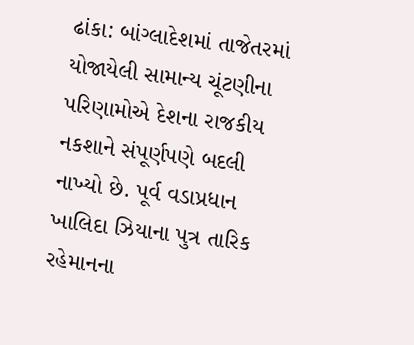ઢાંકા: બાંગ્લાદેશમાં તાજેતરમાં યોજાયેલી સામાન્ય ચૂંટણીના પરિણામોએ દેશના રાજકીય નકશાને સંપૂર્ણપણે બદલી નાખ્યો છે. પૂર્વ વડાપ્રધાન ખાલિદા ઝિયાના પુત્ર તારિક રહેમાનના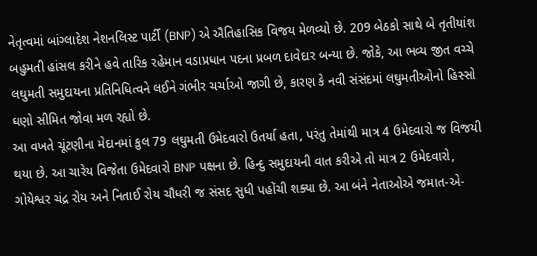નેતૃત્વમાં બાંગ્લાદેશ નેશનલિસ્ટ પાર્ટી (BNP) એ ઐતિહાસિક વિજય મેળવ્યો છે. 209 બેઠકો સાથે બે તૃતીયાંશ બહુમતી હાંસલ કરીને હવે તારિક રહેમાન વડાપ્રધાન પદના પ્રબળ દાવેદાર બન્યા છે. જોકે, આ ભવ્ય જીત વચ્ચે લઘુમતી સમુદાયના પ્રતિનિધિત્વને લઈને ગંભીર ચર્ચાઓ જાગી છે, કારણ કે નવી સંસંદમાં લઘુમતીઓનો હિસ્સો ઘણો સીમિત જોવા મળ રહ્યો છે.
આ વખતે ચૂંટણીના મેદાનમાં કુલ 79 લઘુમતી ઉમેદવારો ઉતર્યા હતા, પરંતુ તેમાંથી માત્ર 4 ઉમેદવારો જ વિજયી થયા છે. આ ચારેય વિજેતા ઉમેદવારો BNP પક્ષના છે. હિન્દુ સમુદાયની વાત કરીએ તો માત્ર 2 ઉમેદવારો, ગોયેશ્વર ચંદ્ર રોય અને નિતાઈ રોય ચૌધરી જ સંસદ સુધી પહોંચી શક્યા છે. આ બંને નેતાઓએ જમાત-એ-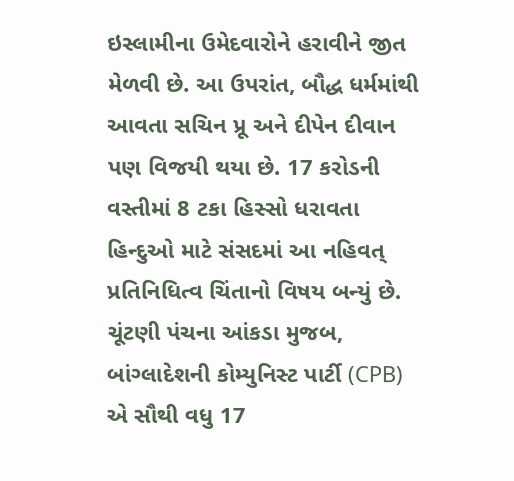ઇસ્લામીના ઉમેદવારોને હરાવીને જીત મેળવી છે. આ ઉપરાંત, બૌદ્ધ ધર્મમાંથી આવતા સચિન પ્રૂ અને દીપેન દીવાન પણ વિજયી થયા છે. 17 કરોડની વસ્તીમાં 8 ટકા હિસ્સો ધરાવતા હિન્દુઓ માટે સંસદમાં આ નહિવત્ પ્રતિનિધિત્વ ચિંતાનો વિષય બન્યું છે.
ચૂંટણી પંચના આંકડા મુજબ, બાંગ્લાદેશની કોમ્યુનિસ્ટ પાર્ટી (CPB) એ સૌથી વધુ 17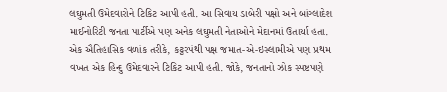લઘુમતી ઉમેદવારોને ટિકિટ આપી હતી. આ સિવાય ડાબેરી પક્ષો અને બાંગ્લાદેશ માઈનોરિટી જનતા પાર્ટીએ પણ અનેક લઘુમતી નેતાઓને મેદાનમાં ઉતાર્યા હતા. એક ઐતિહાસિક વળાંક તરીકે, કટ્ટરપંથી પક્ષ જમાત-એ-ઇસ્લામીએ પણ પ્રથમ વખત એક હિન્દુ ઉમેદવારને ટિકિટ આપી હતી. જોકે, જનતાનો ઝોક સ્પષ્ટપણે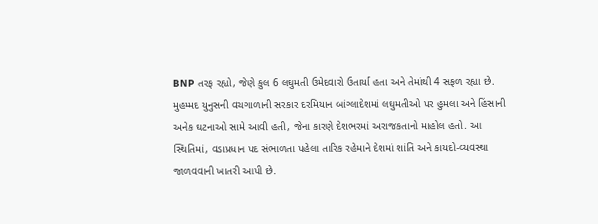BNP તરફ રહ્યો, જેણે કુલ 6 લઘુમતી ઉમેદવારો ઉતાર્યા હતા અને તેમાંથી 4 સફળ રહ્યા છે.
મુહમ્મદ યુનુસની વચગાળાની સરકાર દરમિયાન બાંગ્લાદેશમાં લઘુમતીઓ પર હુમલા અને હિંસાની અનેક ઘટનાઓ સામે આવી હતી, જેના કારણે દેશભરમાં અરાજકતાનો માહોલ હતો. આ સ્થિતિમાં, વડાપ્રધાન પદ સંભાળતા પહેલા તારિક રહેમાને દેશમાં શાંતિ અને કાયદો-વ્યવસ્થા જાળવવાની ખાતરી આપી છે.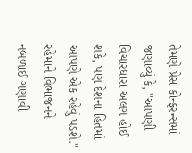તેમણે પ્રેસ કોન્ફરન્સમાં જણાવ્યું કે, "આપણી વિચારધારા અલગ હોઈ શકે, પણ દેશના હિતમાં આપણે એક રહેવું પડશે." રહેમાને વિભાજનને નબળાઈ ગણાવી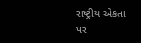રાષ્ટ્રીય એકતા પર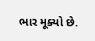ભાર મૂક્યો છે.